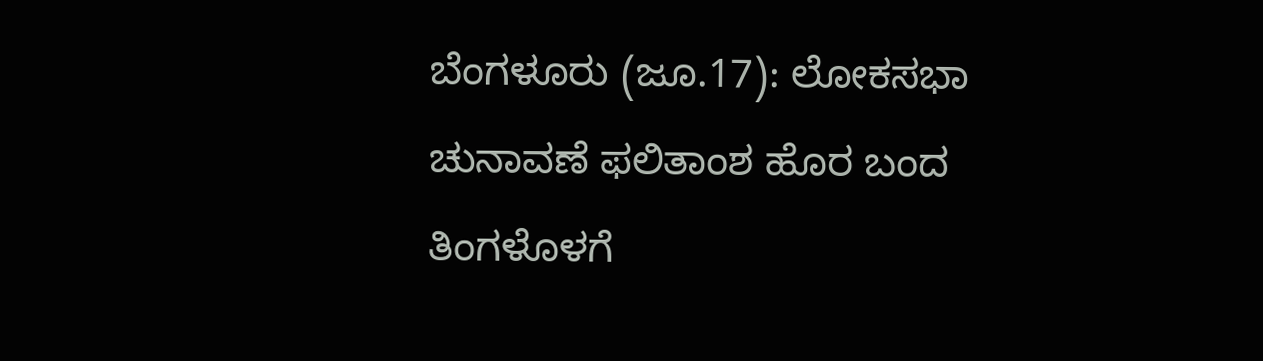ಬೆಂಗಳೂರು (ಜೂ.17): ಲೋಕಸಭಾ ಚುನಾವಣೆ ಫಲಿತಾಂಶ ಹೊರ ಬಂದ ತಿಂಗಳೊಳಗೆ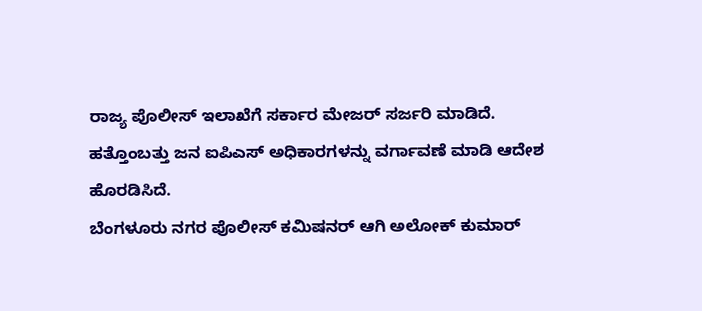ರಾಜ್ಯ ಪೊಲೀಸ್ ಇಲಾಖೆಗೆ ಸರ್ಕಾರ ಮೇಜರ್ ಸರ್ಜರಿ ಮಾಡಿದೆ. ಹತ್ತೊಂಬತ್ತು ಜನ ಐಪಿಎಸ್ ಅಧಿಕಾರಗಳನ್ನು ವರ್ಗಾವಣೆ ಮಾಡಿ ಆದೇಶ ಹೊರಡಿಸಿದೆ.
ಬೆಂಗಳೂರು ನಗರ ಪೊಲೀಸ್ ಕಮಿಷನರ್ ಆಗಿ ಅಲೋಕ್ ಕುಮಾರ್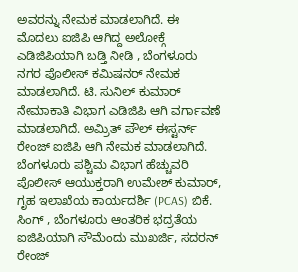ಅವರನ್ನು ನೇಮಕ ಮಾಡಲಾಗಿದೆ. ಈ ಮೊದಲು ಐಜಿಪಿ ಆಗಿದ್ದ ಅಲೋಕ್ಗೆ ಎಡಿಜಿಪಿಯಾಗಿ ಬಡ್ತಿ ನೀಡಿ , ಬೆಂಗಳೂರು ನಗರ ಪೊಲೀಸ್ ಕಮಿಷನರ್ ನೇಮಕ ಮಾಡಲಾಗಿದೆ. ಟಿ. ಸುನಿಲ್ ಕುಮಾರ್ ನೇಮಾಕಾತಿ ವಿಭಾಗ ಎಡಿಜಿಪಿ ಆಗಿ ವರ್ಗಾವಣೆ ಮಾಡಲಾಗಿದೆ. ಅಮ್ರಿತ್ ಪೌಲ್ ಈಸ್ಟರ್ನ್ ರೇಂಜ್ ಐಜಿಪಿ ಆಗಿ ನೇಮಕ ಮಾಡಲಾಗಿದೆ.
ಬೆಂಗಳೂರು ಪಶ್ಚಿಮ ವಿಭಾಗ ಹೆಚ್ಚುವರಿ ಪೊಲೀಸ್ ಆಯುಕ್ತರಾಗಿ ಉಮೇಶ್ ಕುಮಾರ್, ಗೃಹ ಇಲಾಖೆಯ ಕಾರ್ಯದರ್ಶಿ (PCAS) ಬಿಕೆ. ಸಿಂಗ್ , ಬೆಂಗಳೂರು ಆಂತರಿಕ ಭದ್ರತೆಯ ಐಜಿಪಿಯಾಗಿ ಸೌಮೆಂದು ಮುಖರ್ಜಿ, ಸದರನ್ ರೇಂಜ್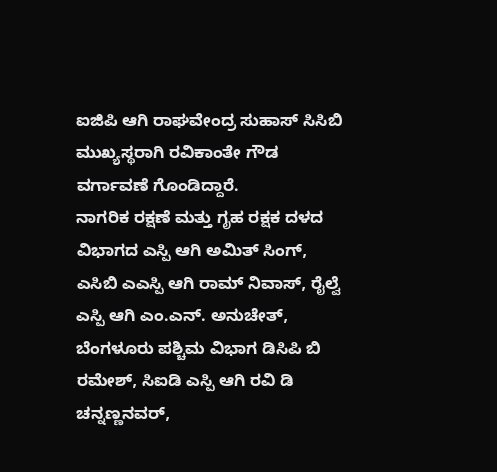ಐಜಿಪಿ ಆಗಿ ರಾಘವೇಂದ್ರ ಸುಹಾಸ್ ಸಿಸಿಬಿ ಮುಖ್ಯಸ್ಥರಾಗಿ ರವಿಕಾಂತೇ ಗೌಡ ವರ್ಗಾವಣೆ ಗೊಂಡಿದ್ದಾರೆ.
ನಾಗರಿಕ ರಕ್ಷಣೆ ಮತ್ತು ಗೃಹ ರಕ್ಷಕ ದಳದ ವಿಭಾಗದ ಎಸ್ಪಿ ಆಗಿ ಅಮಿತ್ ಸಿಂಗ್, ಎಸಿಬಿ ಎಎಸ್ಪಿ ಆಗಿ ರಾಮ್ ನಿವಾಸ್, ರೈಲ್ವೆ ಎಸ್ಪಿ ಆಗಿ ಎಂ.ಎನ್. ಅನುಚೇತ್, ಬೆಂಗಳೂರು ಪಶ್ಚಿಮ ವಿಭಾಗ ಡಿಸಿಪಿ ಬಿ ರಮೇಶ್, ಸಿಐಡಿ ಎಸ್ಪಿ ಆಗಿ ರವಿ ಡಿ ಚನ್ನಣ್ಣನವರ್,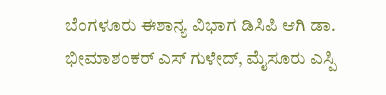ಬೆಂಗಳೂರು ಈಶಾನ್ಯ ವಿಭಾಗ ಡಿಸಿಪಿ ಆಗಿ ಡಾ. ಭೀಮಾಶಂಕರ್ ಎಸ್ ಗುಳೇದ್, ಮೈಸೂರು ಎಸ್ಪಿ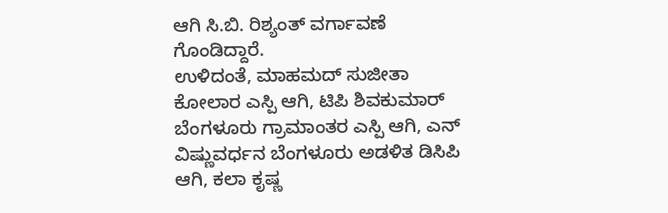ಆಗಿ ಸಿ.ಬಿ. ರಿಶ್ಯಂತ್ ವರ್ಗಾವಣೆ ಗೊಂಡಿದ್ದಾರೆ.
ಉಳಿದಂತೆ, ಮಾಹಮದ್ ಸುಜೀತಾ ಕೋಲಾರ ಎಸ್ಪಿ ಆಗಿ, ಟಿಪಿ ಶಿವಕುಮಾರ್ ಬೆಂಗಳೂರು ಗ್ರಾಮಾಂತರ ಎಸ್ಪಿ ಆಗಿ, ಎನ್ ವಿಷ್ಣುವರ್ಧನ ಬೆಂಗಳೂರು ಅಡಳಿತ ಡಿಸಿಪಿ ಆಗಿ, ಕಲಾ ಕೃಷ್ಣ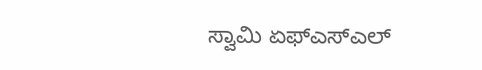ಸ್ವಾಮಿ ಏಫ್ಎಸ್ಎಲ್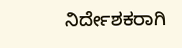ನಿರ್ದೇಶಕರಾಗಿ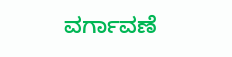ವರ್ಗಾವಣೆ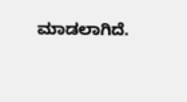ಮಾಡಲಾಗಿದೆ.